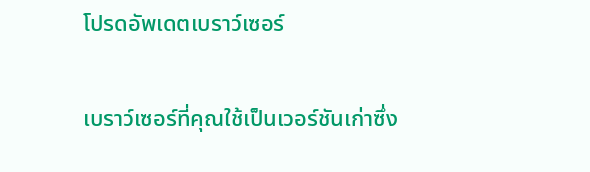โปรดอัพเดตเบราว์เซอร์

เบราว์เซอร์ที่คุณใช้เป็นเวอร์ชันเก่าซึ่ง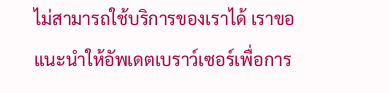ไม่สามารถใช้บริการของเราได้ เราขอแนะนำให้อัพเดตเบราว์เซอร์เพื่อการ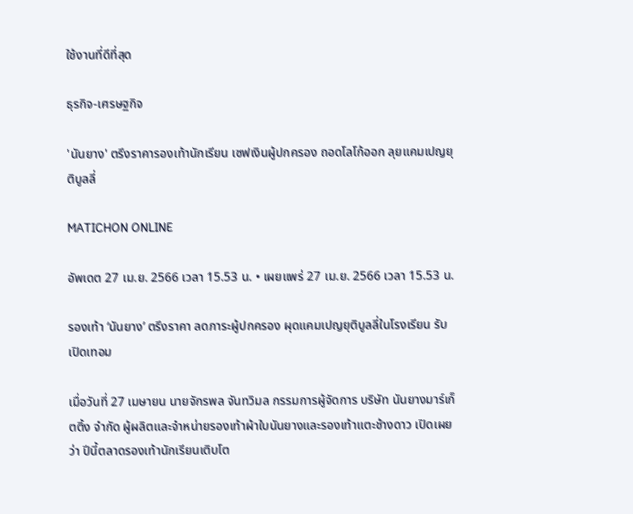ใช้งานที่ดีที่สุด

ธุรกิจ-เศรษฐกิจ

'นันยาง' ตรึงราคารองเท้านักเรียน เซฟเงินผู้ปกครอง ถอดโลโก้ออก ลุยแคมเปญยุติบูลลี่

MATICHON ONLINE

อัพเดต 27 เม.ย. 2566 เวลา 15.53 น. • เผยแพร่ 27 เม.ย. 2566 เวลา 15.53 น.

รองเท้า ‘นันยาง’ ตรึงราคา ลดภาระผู้ปกครอง ผุดแคมเปญยุติบูลลี่ในโรงเรียน รับเปิดเทอม

เมื่อวันที่ 27 เมษายน นายจักรพล จันทวิมล กรรมการผู้จัดการ บริษัท นันยางมาร์เก็ตติ้ง จำกัด ผู้ผลิตและจำหน่ายรองเท้าผ้าใบนันยางและรองเท้าแตะช้างดาว เปิดเผยว่า ปีนี้ตลาดรองเท้านักเรียนเติบโต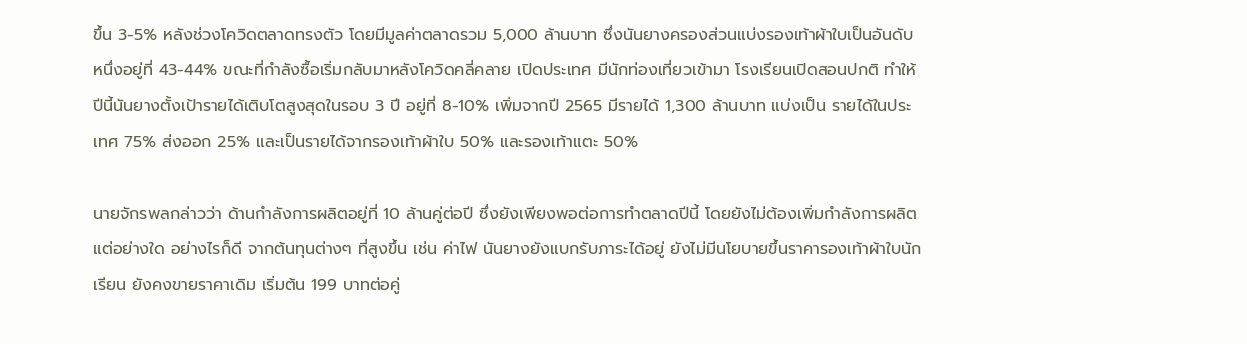ขึ้น 3-5% หลังช่วงโควิดตลาดทรงตัว โดยมีมูลค่าตลาดรวม 5,000 ล้านบาท ซึ่งนันยางครองส่วนแบ่งรองเท้าผ้าใบเป็นอันดับหนึ่งอยู่ที่ 43-44% ขณะที่กำลังซื้อเริ่มกลับมาหลังโควิดคลี่คลาย เปิดประเทศ มีนักท่องเที่ยวเข้ามา โรงเรียนเปิดสอนปกติ ทำให้ปีนี้นันยางตั้งเป้ารายได้เติบโตสูงสุดในรอบ 3 ปี อยู่ที่ 8-10% เพิ่มจากปี 2565 มีรายได้ 1,300 ล้านบาท แบ่งเป็น รายได้ในประเทศ 75% ส่งออก 25% และเป็นรายได้จากรองเท้าผ้าใบ 50% และรองเท้าแตะ 50%

นายจักรพลกล่าวว่า ด้านกำลังการผลิตอยู่ที่ 10 ล้านคู่ต่อปี ซึ่งยังเพียงพอต่อการทำตลาดปีนี้ โดยยังไม่ต้องเพิ่มกำลังการผลิตแต่อย่างใด อย่างไรก็ดี จากต้นทุนต่างๆ ที่สูงขึ้น เช่น ค่าไฟ นันยางยังแบกรับภาระได้อยู่ ยังไม่มีนโยบายขึ้นราคารองเท้าผ้าใบนักเรียน ยังคงขายราคาเดิม เริ่มต้น 199 บาทต่อคู่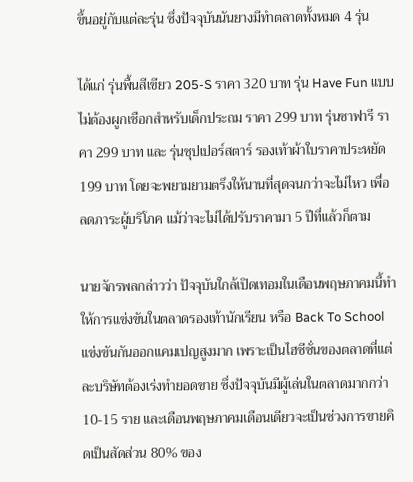ขึ้นอยู่กับแต่ละรุ่น ซึ่งปัจจุบันนันยางมีทำตลาดทั้งหมด 4 รุ่น

ได้แก่ รุ่นพื้นสีเขียว 205-S ราคา 320 บาท รุ่น Have Fun แบบไม่ต้องผูกเชือกสำหรับเด็กประถม ราคา 299 บาท รุ่นซาฟารี ราคา 299 บาท และ รุ่นซุปเปอร์สตาร์ รองเท้าผ้าใบราคาประหยัด 199 บาท โดยจะพยามยามตรึงให้นานที่สุดจนกว่าจะไม่ไหว เพื่อลดภาระผู้บริโภค แม้ว่าจะไม่ได้ปรับราคามา 5 ปีที่แล้วก็ตาม

นายจักรพลกล่าวว่า ปัจจุบันใกล้เปิดเทอมในเดือนพฤษภาคมนี้ทำให้การแข่งขันในตลาดรองเท้านักเรียน หรือ Back To School แข่งขันกันออกแคมเปญสูงมาก เพราะเป็นไฮซีซั่นของตลาดที่แต่ละบริษัทต้องเร่งทำยอดขาย ซึ่งปัจจุบันมีผู้เล่นในตลาดมากกว่า 10-15 ราย และเดือนพฤษภาคมเดือนเดียวจะเป็นช่วงการขายคิดเป็นสัดส่วน 80% ของ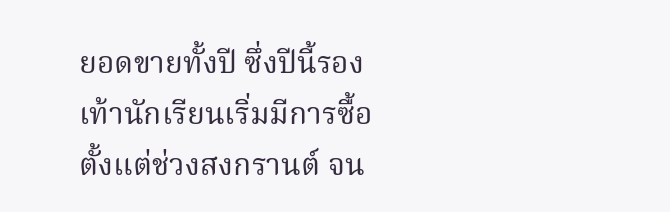ยอดขายทั้งปี ซึ่งปีนี้รองเท้านักเรียนเริ่มมีการซื้อตั้งแต่ช่วงสงกรานต์ จน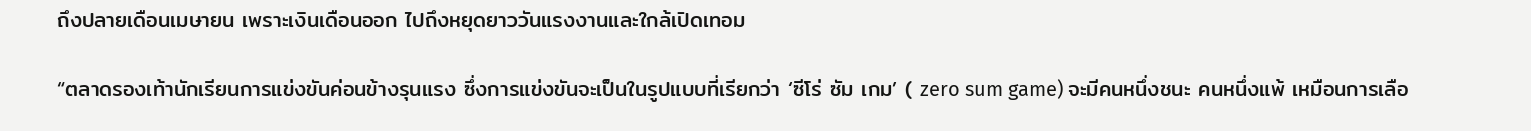ถึงปลายเดือนเมษายน เพราะเงินเดือนออก ไปถึงหยุดยาววันแรงงานและใกล้เปิดเทอม

“ตลาดรองเท้านักเรียนการแข่งขันค่อนข้างรุนแรง ซึ่งการแข่งขันจะเป็นในรูปแบบที่เรียกว่า ‘ซีโร่ ซัม เกม’ ( zero sum game) จะมีคนหนึ่งชนะ คนหนึ่งแพ้ เหมือนการเลือ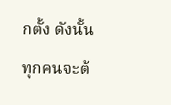กตั้ง ดังนั้น ทุกคนจะต้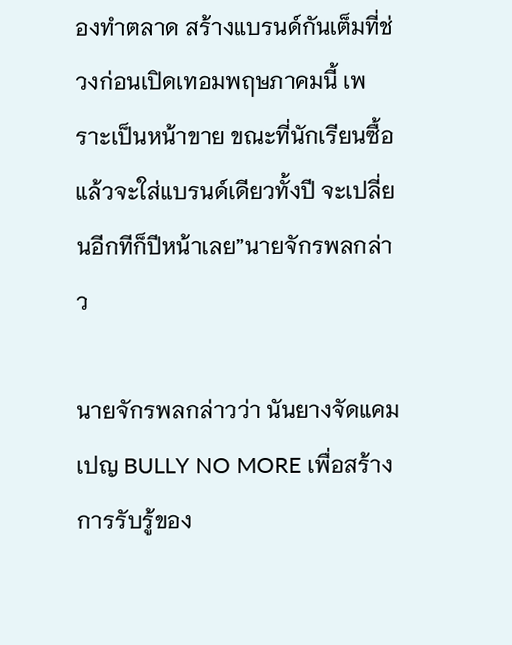องทำตลาด สร้างแบรนด์กันเต็มที่ช่วงก่อนเปิดเทอมพฤษภาคมนี้ เพราะเป็นหน้าขาย ขณะที่นักเรียนซื้อแล้วจะใส่แบรนด์เดียวทั้งปี จะเปลี่ยนอีกทีก็ปีหน้าเลย”นายจักรพลกล่าว

นายจักรพลกล่าวว่า นันยางจัดแคมเปญ BULLY NO MORE เพื่อสร้างการรับรู้ของ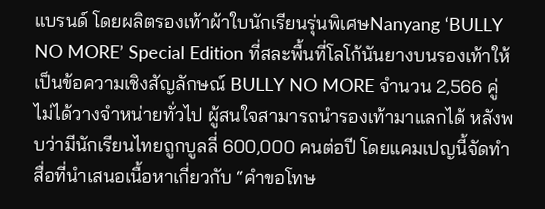แบรนด์ โดยผลิตรองเท้าผ้าใบนักเรียนรุ่นพิเศษNanyang ‘BULLY NO MORE’ Special Edition ที่สละพื้นที่โลโก้นันยางบนรองเท้าให้เป็นข้อความเชิงสัญลักษณ์ BULLY NO MORE จำนวน 2,566 คู่ ไม่ได้วางจำหน่ายทั่วไป ผู้สนใจสามารถนำรองเท้ามาแลกได้ หลังพบว่ามีนักเรียนไทยถูกบูลลี่ 600,000 คนต่อปี โดยแคมเปญนี้จัดทำสื่อที่นำเสนอเนื้อหาเกี่ยวกับ “คำขอโทษ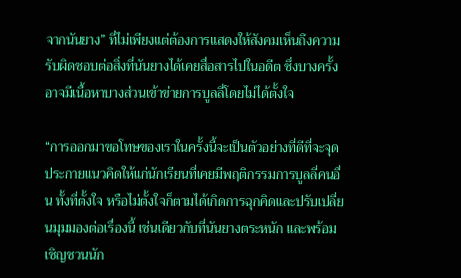จากนันยาง” ที่ไม่เพียงแต่ต้องการแสดงให้สังคมเห็นถึงความรับผิดชอบต่อสิ่งที่นันยางได้เคยสื่อสารไปในอดีต ซึ่งบางครั้งอาจมีเนื้อหาบางส่วนเข้าข่ายการบูลลี่โดยไม่ได้ตั้งใจ

“การออกมาขอโทษของเราในครั้งนี้จะเป็นตัวอย่างที่ดีที่จะจุดประกายแนวคิดให้แก่นักเรียนที่เคยมีพฤติกรรมการบูลลี่คนอื่น ทั้งที่ตั้งใจ หรือไม่ตั้งใจก็ตามได้เกิดการฉุกคิดและปรับเปลี่ยนมุมมองต่อเรื่องนี้ เช่นเดียวกับที่นันยางตระหนัก และพร้อมเชิญชวนนัก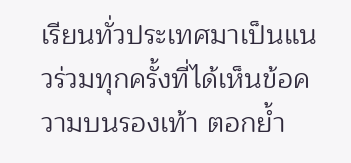เรียนทั่วประเทศมาเป็นแนวร่วมทุกครั้งที่ได้เห็นข้อความบนรองเท้า ตอกย้ำ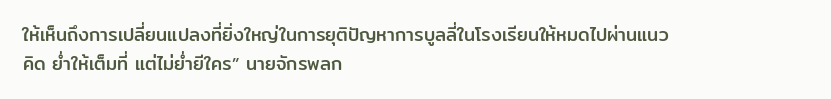ให้เห็นถึงการเปลี่ยนแปลงที่ยิ่งใหญ่ในการยุติปัญหาการบูลลี่ในโรงเรียนให้หมดไปผ่านแนวคิด ย่ำให้เต็มที่ แต่ไม่ย่ำยีใคร” นายจักรพลก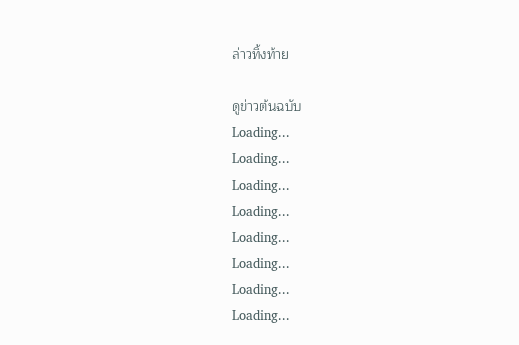ล่าวทิ้งท้าย

ดูข่าวต้นฉบับ
Loading...
Loading...
Loading...
Loading...
Loading...
Loading...
Loading...
Loading...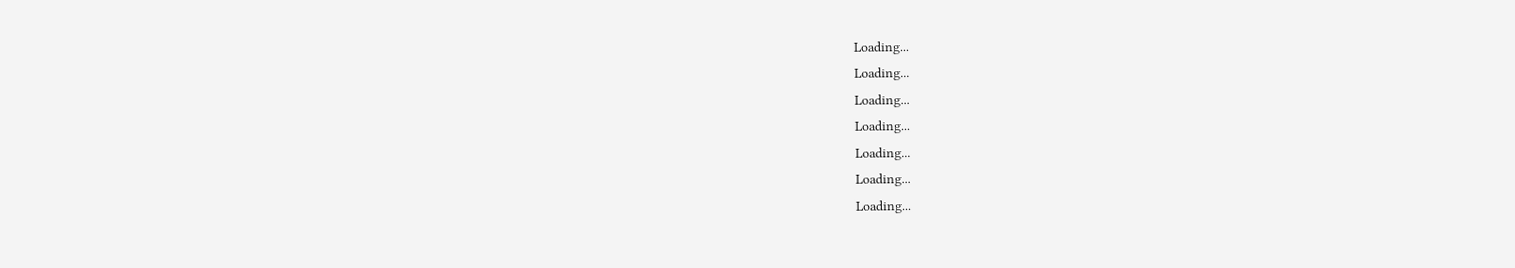Loading...
Loading...
Loading...
Loading...
Loading...
Loading...
Loading...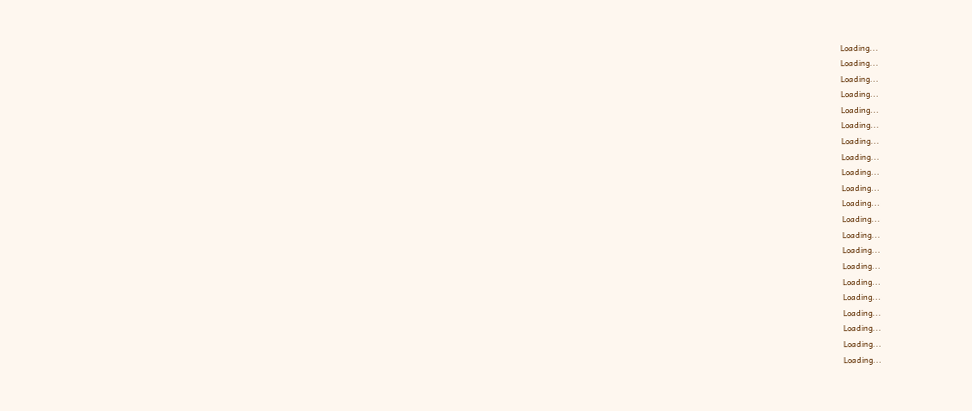Loading...
Loading...
Loading...
Loading...
Loading...
Loading...
Loading...
Loading...
Loading...
Loading...
Loading...
Loading...
Loading...
Loading...
Loading...
Loading...
Loading...
Loading...
Loading...
Loading...
Loading...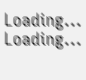Loading...
Loading...